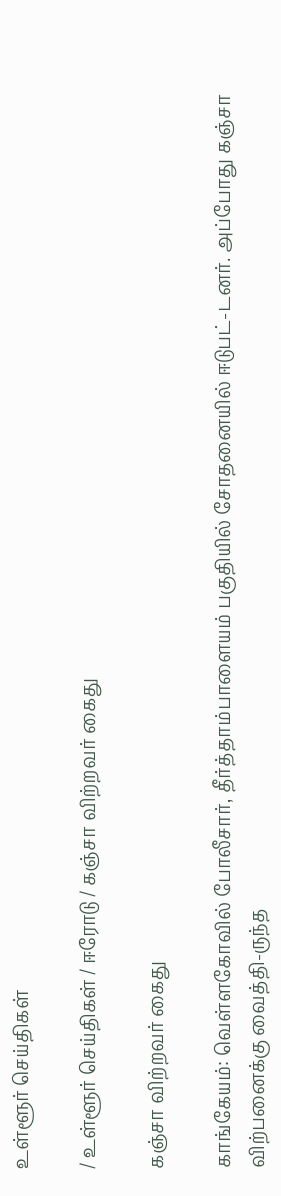உள்ளூர் செய்திகள்

/ உள்ளூர் செய்திகள் / ஈரோடு / கஞ்சா விற்றவர் கைது

கஞ்சா விற்றவர் கைது

காங்கேயம்: வெள்ளகோவில் போலீசார், தீர்த்தாம்பாளையம் பகுதியில் சோதனையில் ஈடுபட்-டனர். அப்போது கஞ்சா விற்பனைக்கு வைத்தி-ருந்த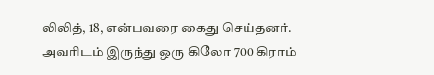லிலித், 18, என்பவரை கைது செய்தனர். அவரிடம் இருந்து ஒரு கிலோ 700 கிராம்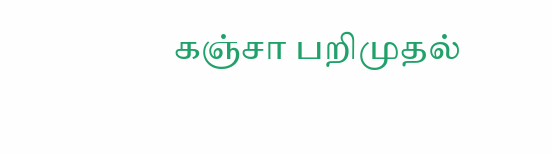கஞ்சா பறிமுதல்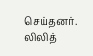செய்தனர். லிலித்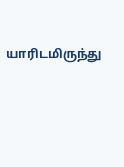யாரிடமிருந்து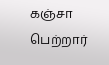கஞ்சா பெற்றார்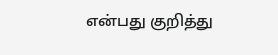என்பது குறித்து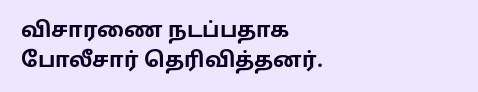விசாரணை நடப்பதாக போலீசார் தெரிவித்தனர்.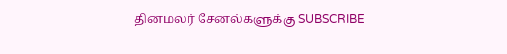தினமலர் சேனல்களுக்கு SUBSCRIBE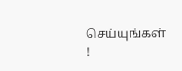செய்யுங்கள் !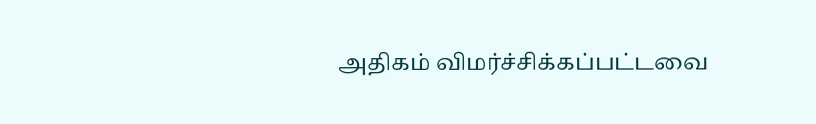அதிகம் விமர்ச்சிக்கப்பட்டவை